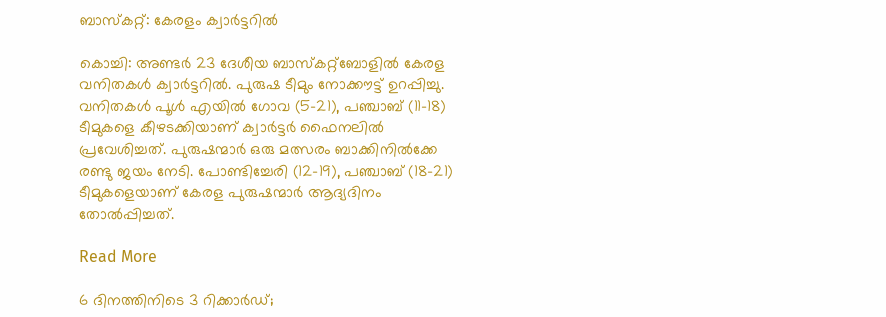ബാസ്കറ്റ്: കേരളം ക്വാർട്ടറിൽ

കൊച്ചി: അണ്ടർ 23 ദേശീയ ബാസ്കറ്റ്ബോളിൽ കേരള വനിതകൾ ക്വാർട്ടറിൽ. പുരുഷ ടീമും നോക്കൗട്ട് ഉറപ്പിച്ചു. വനിതകൾ പൂൾ എയിൽ ഗോവ (5-21), പഞ്ചാബ് (11-18) ടീമുകളെ കീഴടക്കിയാണ് ക്വാർട്ടർ ഫൈനലിൽ പ്രവേശിച്ചത്. പുരുഷന്മാർ ഒരു മത്സരം ബാക്കിനിൽക്കേ രണ്ടു ജയം നേടി. പോണ്ടിച്ചേരി (12-19), പഞ്ചാബ് (18-21) ടീമുകളെയാണ് കേരള പുരുഷന്മാർ ആദ്യദിനം തോൽപ്പിച്ചത്.

Read More

6 ദിനത്തിനിടെ 3 റിക്കാര്‍ഡ്;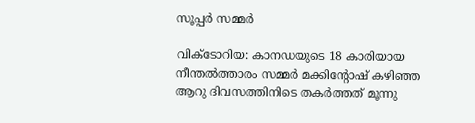സൂപ്പർ സമ്മര്‍

വിക്ടോറിയ: കാനഡയുടെ 18 കാരിയായ നീന്തല്‍ത്താരം സമ്മര്‍ മക്കിന്‍റോഷ് കഴിഞ്ഞ ആറു ദിവസത്തിനിടെ തകര്‍ത്തത് മൂന്നു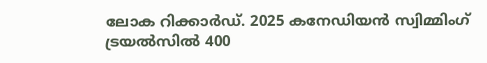ലോക റിക്കാര്‍ഡ്. 2025 കനേഡിയന്‍ സ്വിമ്മിംഗ് ട്രയല്‍സില്‍ 400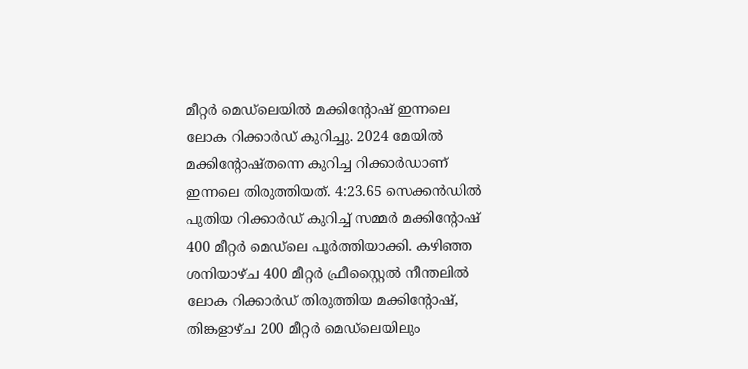മീറ്റര്‍ മെഡ്‌‌ലെയില്‍ മക്കിന്‍റോഷ് ഇന്നലെ ലോക റിക്കാര്‍ഡ് കുറിച്ചു. 2024 മേയില്‍ മക്കിന്‍റോഷ്തന്നെ കുറിച്ച റിക്കാര്‍ഡാണ് ഇന്നലെ തിരുത്തിയത്. 4:23.65 സെക്കന്‍ഡില്‍ പുതിയ റിക്കാര്‍ഡ് കുറിച്ച് സമ്മര്‍ മക്കിന്‍റോഷ് 400 മീറ്റര്‍ മെഡ്‌‌ലെ പൂര്‍ത്തിയാക്കി. കഴിഞ്ഞ ശനിയാഴ്ച 400 മീറ്റര്‍ ഫ്രീസ്റ്റൈല്‍ നീന്തലില്‍ ലോക റിക്കാര്‍ഡ് തിരുത്തിയ മക്കിന്‍റോഷ്, തിങ്കളാഴ്ച 200 മീറ്റര്‍ മെഡ്‌ലെയിലും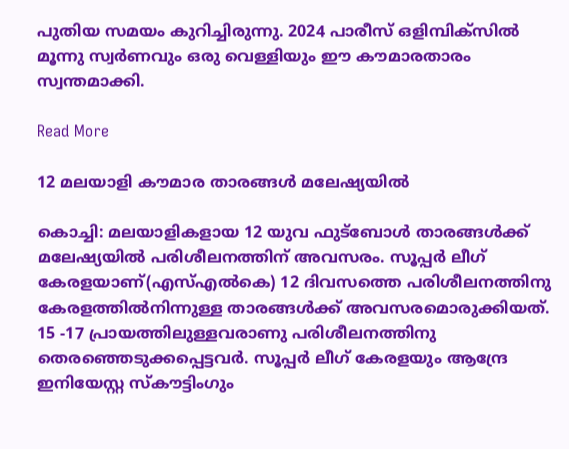പുതിയ സമയം കുറിച്ചിരുന്നു. 2024 പാരീസ് ഒളിമ്പിക്‌സില്‍ മൂന്നു സ്വര്‍ണവും ഒരു വെള്ളിയും ഈ കൗമാരതാരം സ്വന്തമാക്കി.

Read More

12 മലയാളി കൗമാര താരങ്ങൾ മലേഷ്യയിൽ

കൊച്ചി: മലയാളികളായ 12 യുവ ഫുട്‌ബോൾ താരങ്ങൾക്ക് മലേഷ്യയിൽ പരിശീലനത്തിന് അവസരം. സൂപ്പർ ലീഗ് കേരളയാണ്(എസ്എൽകെ) 12 ദിവസത്തെ പരിശീലനത്തിനു കേരളത്തിൽനിന്നുള്ള താരങ്ങൾക്ക് അവസരമൊരുക്കിയത്. 15 -17 പ്രായത്തിലുള്ളവരാണു പരിശീലനത്തിനു തെരഞ്ഞെടുക്കപ്പെട്ടവര്‍. സൂപ്പർ ലീഗ് കേരളയും ആന്ദ്രേ ഇനിയേസ്റ്റ സ്‌കൗട്ടിംഗും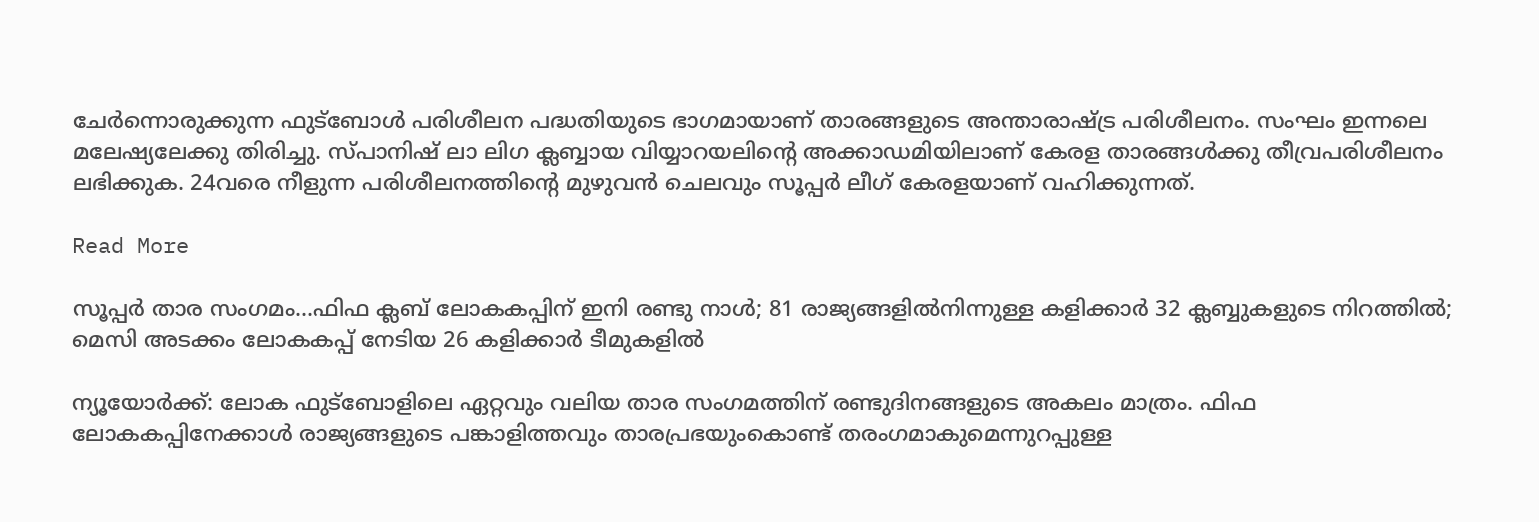ചേർന്നൊരുക്കുന്ന ഫുട്ബോൾ പരിശീലന പദ്ധതിയുടെ ഭാഗമായാണ് താരങ്ങളുടെ അന്താരാഷ്‌ട്ര പരിശീലനം. സംഘം ഇന്നലെ മലേഷ്യലേക്കു തിരിച്ചു. സ്പാനിഷ് ലാ ലിഗ ക്ലബ്ബായ വിയ്യാറയലിന്‍റെ അക്കാഡമിയിലാണ് കേരള താരങ്ങൾക്കു തീവ്രപരിശീലനം ലഭിക്കുക. 24വരെ നീളുന്ന പരിശീലനത്തിന്‍റെ മുഴുവൻ ചെലവും സൂപ്പർ ലീഗ് കേരളയാണ് വഹിക്കുന്നത്.

Read More

സൂപ്പര്‍ താര സംഗമം…ഫിഫ ക്ലബ് ലോകകപ്പിന് ഇനി രണ്ടു നാള്‍; 81 രാജ്യങ്ങളില്‍നിന്നുള്ള കളിക്കാര്‍ 32 ക്ലബ്ബുകളുടെ നിറത്തില്‍; മെസി അടക്കം ലോകകപ്പ് നേടിയ 26 കളിക്കാര്‍ ടീമുകളിൽ

ന്യൂയോര്‍ക്ക്: ലോക ഫുട്‌ബോളിലെ ഏറ്റവും വലിയ താര സംഗമത്തിന് രണ്ടുദിനങ്ങളുടെ അകലം മാത്രം. ഫിഫ ലോകകപ്പിനേക്കാള്‍ രാജ്യങ്ങളുടെ പങ്കാളിത്തവും താരപ്രഭയുംകൊണ്ട് തരംഗമാകുമെന്നുറപ്പുള്ള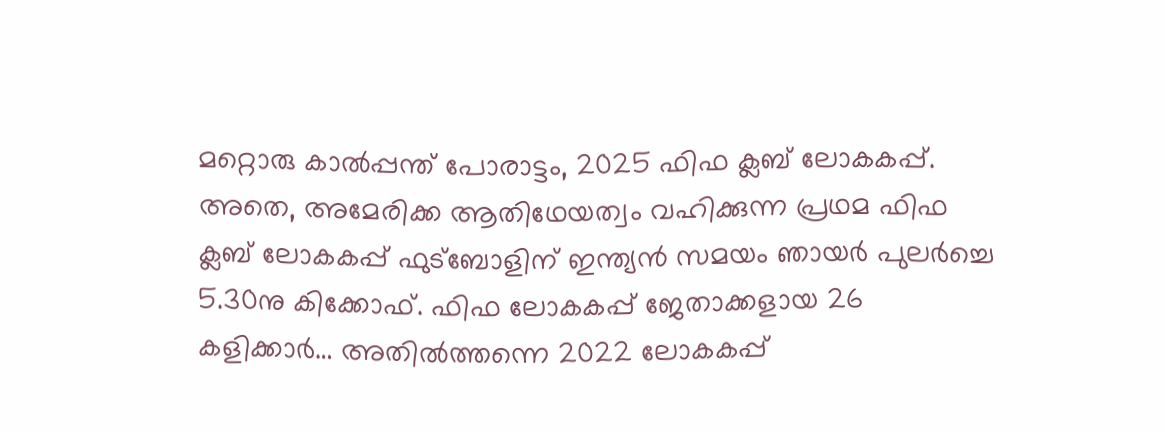മറ്റൊരു കാല്‍പ്പന്ത് പോരാട്ടം, 2025 ഫിഫ ക്ലബ് ലോകകപ്പ്. അതെ, അമേരിക്ക ആതിഥേയത്വം വഹിക്കുന്ന പ്രഥമ ഫിഫ ക്ലബ് ലോകകപ്പ് ഫുട്‌ബോളിന് ഇന്ത്യന്‍ സമയം ഞായര്‍ പുലര്‍ച്ചെ 5.30നു കിക്കോഫ്. ഫിഫ ലോകകപ്പ് ജേതാക്കളായ 26 കളിക്കാര്‍… അതില്‍ത്തന്നെ 2022 ലോകകപ്പ്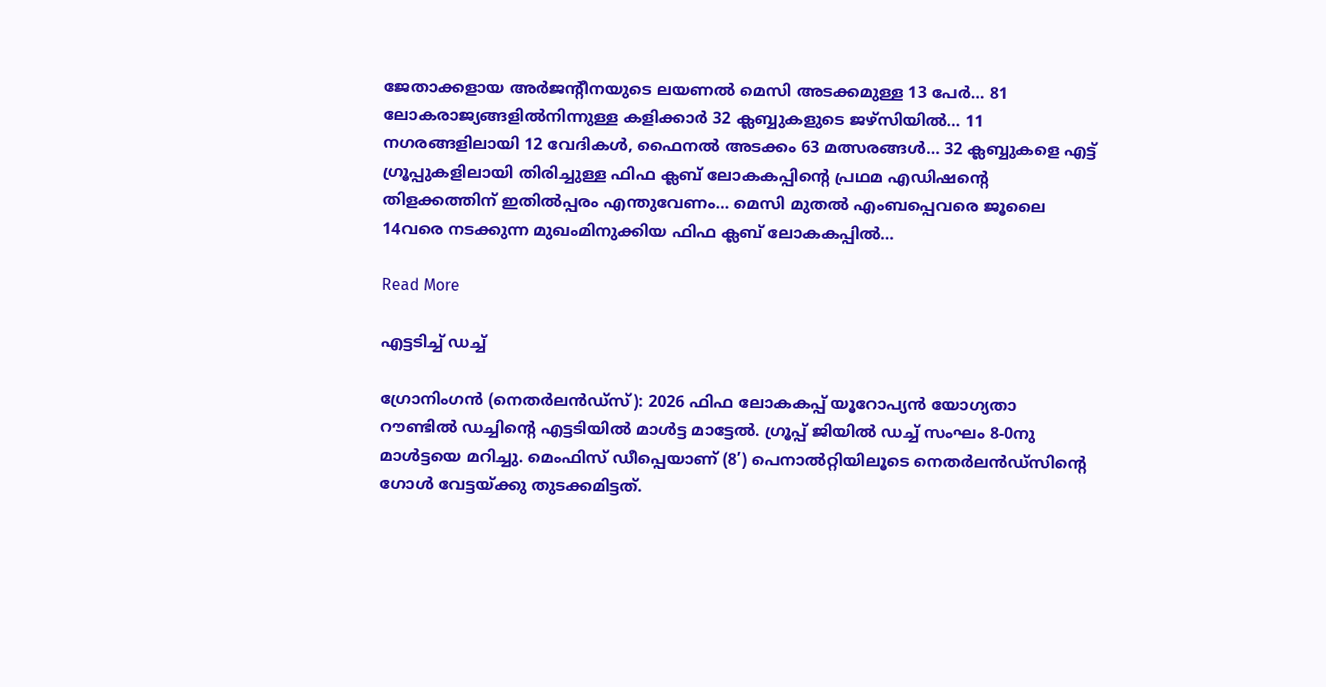ജേതാക്കളായ അര്‍ജന്‍റീനയുടെ ലയണല്‍ മെസി അടക്കമുള്ള 13 പേര്‍… 81 ലോകരാജ്യങ്ങളില്‍നിന്നുള്ള കളിക്കാര്‍ 32 ക്ലബ്ബുകളുടെ ജഴ്‌സിയില്‍… 11 നഗരങ്ങളിലായി 12 വേദികള്‍, ഫൈനല്‍ അടക്കം 63 മത്സരങ്ങള്‍… 32 ക്ലബ്ബുകളെ എട്ട് ഗ്രൂപ്പുകളിലായി തിരിച്ചുള്ള ഫിഫ ക്ലബ് ലോകകപ്പിന്‍റെ പ്രഥമ എഡിഷന്‍റെ തിളക്കത്തിന് ഇതില്‍പ്പരം എന്തുവേണം… മെസി മുതല്‍ എംബപ്പെവരെ ജൂലൈ 14വരെ നടക്കുന്ന മുഖംമിനുക്കിയ ഫിഫ ക്ലബ് ലോകകപ്പില്‍…

Read More

എട്ടടിച്ച് ഡച്ച്

ഗ്രോനിംഗന്‍ (നെതര്‍ലന്‍ഡ്‌സ്): 2026 ഫിഫ ലോകകപ്പ് യൂറോപ്യന്‍ യോഗ്യതാ റൗണ്ടില്‍ ഡച്ചിന്‍റെ എട്ടടിയില്‍ മാള്‍ട്ട മാട്ടേല്‍. ഗ്രൂപ്പ് ജിയില്‍ ഡച്ച് സംഘം 8-0നു മാള്‍ട്ടയെ മറിച്ചു. മെംഫിസ് ഡീപ്പെയാണ് (8’) പെനാല്‍റ്റിയിലൂടെ നെതര്‍ലന്‍ഡ്‌സിന്‍റെ ഗോള്‍ വേട്ടയ്ക്കു തുടക്കമിട്ടത്.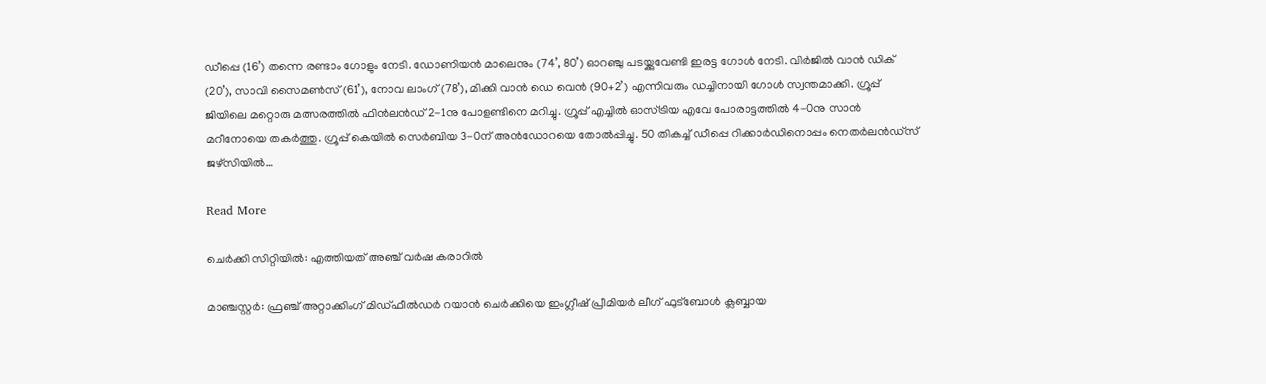ഡീപ്പെ (16’) തന്നെ രണ്ടാം ഗോളും നേടി. ഡോണിയന്‍ മാലെനും (74’, 80’) ഓറഞ്ചു പടയ്ക്കുവേണ്ടി ഇരട്ട ഗോള്‍ നേടി. വിര്‍ജില്‍ വാന്‍ ഡിക് (20’), സാവി സൈമണ്‍സ് (61’), നോവ ലാംഗ് (78’), മിക്കി വാന്‍ ഡെ വെന്‍ (90+2’) എന്നിവരും ഡച്ചിനായി ഗോള്‍ സ്വന്തമാക്കി. ഗ്രൂപ്പ് ജിയിലെ മറ്റൊരു മത്സരത്തില്‍ ഫിന്‍ലന്‍ഡ് 2-1നു പോളണ്ടിനെ മറിച്ചു. ഗ്രൂപ്പ് എച്ചില്‍ ഓസ്ട്രിയ എവേ പോരാട്ടത്തില്‍ 4-0നു സാന്‍ മറീനോയെ തകര്‍ത്തു. ഗ്രൂപ്പ് കെയില്‍ സെര്‍ബിയ 3-0ന് അന്‍ഡോറയെ തോല്‍പ്പിച്ചു. 50 തികച്ച് ഡീപ്പെ റിക്കാര്‍ഡിനൊപ്പം നെതര്‍ലന്‍ഡ്‌സ് ജഴ്‌സിയില്‍…

Read More

ചെര്‍ക്കി സിറ്റിയില്‍: എത്തിയത് അഞ്ച് വർഷ കരാറിൽ

മാഞ്ചസ്റ്റര്‍: ഫ്രഞ്ച് അറ്റാക്കിംഗ് മിഡ്ഫീല്‍ഡര്‍ റയാന്‍ ചെര്‍ക്കിയെ ഇംഗ്ലീഷ് പ്രീമിയര്‍ ലീഗ് ഫുട്‌ബോള്‍ ക്ലബ്ബായ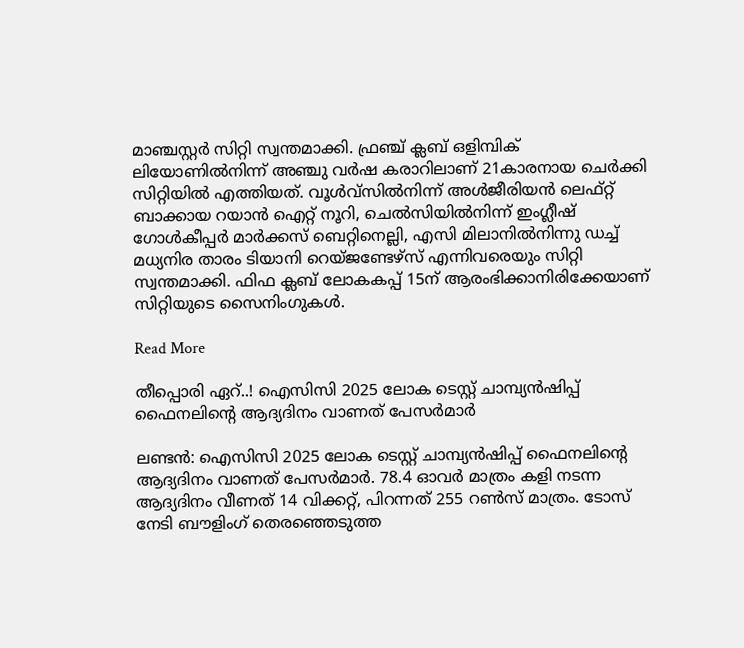മാഞ്ചസ്റ്റര്‍ സിറ്റി സ്വന്തമാക്കി. ഫ്രഞ്ച് ക്ലബ് ഒളിമ്പിക് ലിയോണില്‍നിന്ന് അഞ്ചു വര്‍ഷ കരാറിലാണ് 21കാരനായ ചെര്‍ക്കി സിറ്റിയില്‍ എത്തിയത്. വൂള്‍വ്‌സില്‍നിന്ന് അള്‍ജീരിയന്‍ ലെഫ്റ്റ് ബാക്കായ റയാന്‍ ഐറ്റ് നൂറി, ചെല്‍സിയില്‍നിന്ന് ഇംഗ്ലീഷ് ഗോള്‍കീപ്പര്‍ മാര്‍ക്കസ് ബെറ്റിനെല്ലി, എസി മിലാനില്‍നിന്നു ഡച്ച് മധ്യനിര താരം ടിയാനി റെയ്ജണ്ടേഴ്‌സ് എന്നിവരെയും സിറ്റി സ്വന്തമാക്കി. ഫിഫ ക്ലബ് ലോകകപ്പ് 15ന് ആരംഭിക്കാനിരിക്കേയാണ് സിറ്റിയുടെ സൈനിംഗുകള്‍.

Read More

തീപ്പൊരി ഏറ്..! ഐസിസി 2025 ലോക ടെസ്റ്റ് ചാമ്പ്യന്‍ഷിപ്പ് ഫൈനലിന്‍റെ ആദ്യദിനം വാണത് പേസർമാർ

ലണ്ടന്‍: ഐസിസി 2025 ലോക ടെസ്റ്റ് ചാമ്പ്യന്‍ഷിപ്പ് ഫൈനലിന്‍റെ ആദ്യദിനം വാണത് പേസർമാർ. 78.4 ഓവർ മാത്രം കളി നടന്ന ആദ്യദിനം വീണത് 14 വിക്കറ്റ്, പിറന്നത് 255 റൺസ് മാത്രം. ടോസ് നേടി ബൗളിംഗ് തെരഞ്ഞെടുത്ത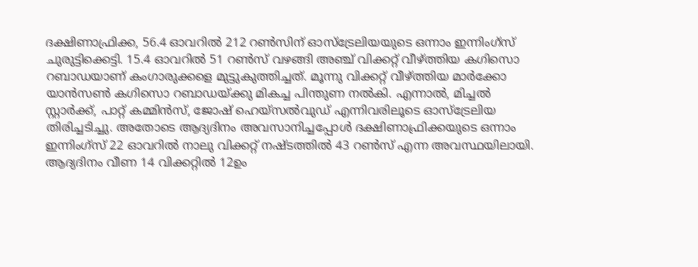ദക്ഷിണാഫ്രിക്ക, 56.4 ഓവറിൽ 212 റൺസിന് ഓസ്ട്രേലിയയുടെ ഒന്നാം ഇന്നിംഗ്സ് ചുരുട്ടിക്കെട്ടി. 15.4 ഓവറിൽ 51 റൺസ് വഴങ്ങി അഞ്ച് വിക്കറ്റ് വീഴ്ത്തിയ കഗിസൊ റബാഡയാണ് കംഗാരുക്കളെ മുട്ടുകുത്തിച്ചത്. മൂന്നു വിക്കറ്റ് വീഴ്ത്തിയ മാർക്കോ യാൻസൺ കഗിസൊ റബാഡയ്ക്കു മികച്ച പിന്തുണ നൽകി. എന്നാൽ, മിച്ചൽ സ്റ്റാർക്ക്, പാറ്റ് കമ്മിൻസ്, ജോഷ് ഹെയ്സൽവുഡ് എന്നിവരിലൂടെ ഓസ്ട്രേലിയ തിരിച്ചടിച്ചു. അതോടെ ആദ്യദിനം അവസാനിച്ചപ്പോൾ ദക്ഷിണാഫ്രിക്കയുടെ ഒന്നാം ഇന്നിംഗ്സ് 22 ഓവറിൽ നാലു വിക്കറ്റ് നഷ്ടത്തിൽ 43 റൺസ് എന്ന അവസ്ഥയിലായി. ആദ്യദിനം വീണ 14 വിക്കറ്റിൽ 12ഉം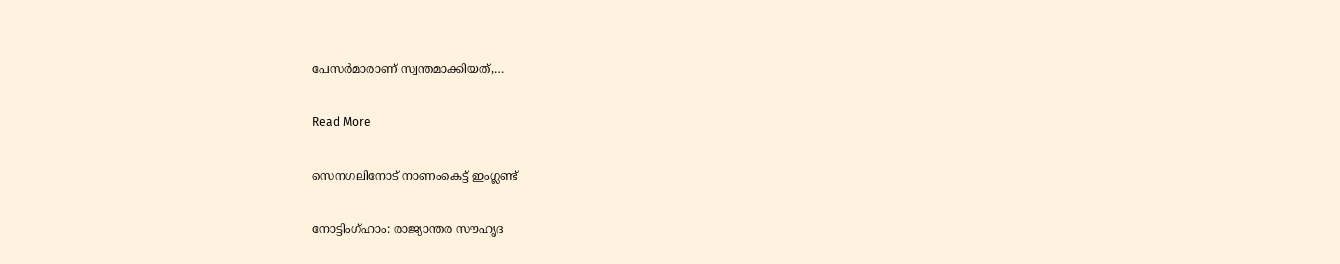പേസർമാരാണ് സ്വന്തമാക്കിയത്,…

Read More

സെനഗലിനോട് നാണംകെട്ട് ഇംഗ്ലണ്ട്

നോട്ടിംഗ്ഹാം: രാജ്യാന്തര സൗഹൃദ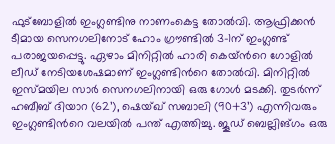ഫുട്‌ബോളില്‍ ഇംഗ്ലണ്ടിനു നാണംകെട്ട തോല്‍വി. ആഫ്രിക്കന്‍ ടീമായ സെനഗലിനോട് ഹോം ഗ്രൗണ്ടില്‍ 3-1ന് ഇംഗ്ലണ്ട് പരാജയപ്പെട്ടു. ഏഴാം മിനിറ്റില്‍ ഹാരി കെയ്‌ന്‍റെ ഗോളില്‍ ലീഡ് നേടിയശേഷമാണ് ഇംഗ്ലണ്ടിന്‍റെ തോല്‍വി. മിനിറ്റില്‍ ഇസ്മയില സാര്‍ സെനഗലിനായി ഒരു ഗോള്‍ മടക്കി. തുടര്‍ന്ന് ഹബീബ് ദിയാറ (62’), ഷെയ്ഖ് സബാലി (90+3’) എന്നിവരും ഇംഗ്ലണ്ടിന്‍റെ വലയില്‍ പന്ത് എത്തിച്ചു. ജൂഡ് ബെല്ലിങ്ഗം ഒരു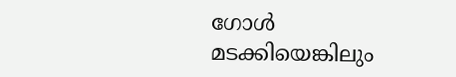ഗോള്‍ മടക്കിയെങ്കിലും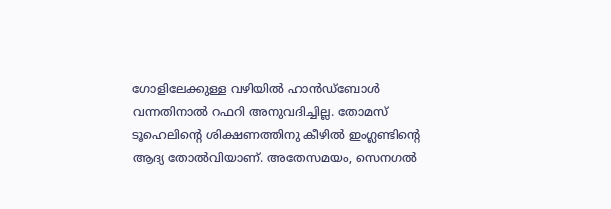ഗോളിലേക്കുള്ള വഴിയില്‍ ഹാന്‍ഡ്‌ബോള്‍ വന്നതിനാല്‍ റഫറി അനുവദിച്ചില്ല. തോമസ് ടൂഹെലിന്‍റെ ശിക്ഷണത്തിനു കീഴില്‍ ഇംഗ്ലണ്ടിന്‍റെ ആദ്യ തോല്‍വിയാണ്. അതേസമയം, സെനഗല്‍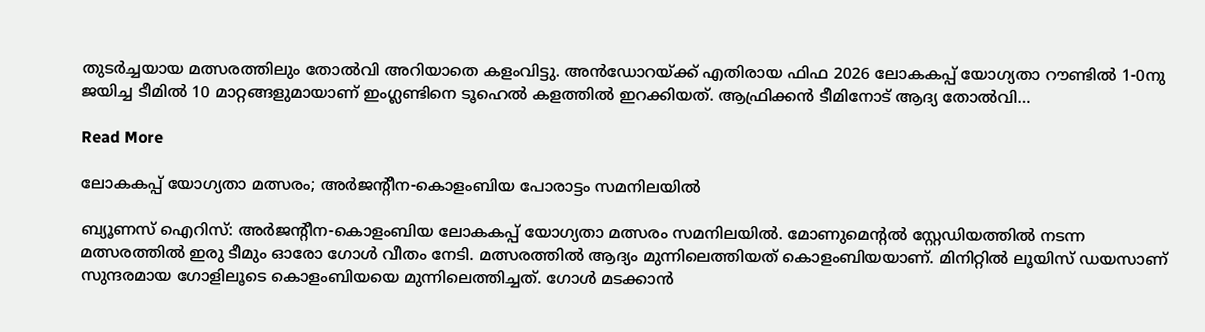തുടര്‍ച്ചയായ മത്സരത്തിലും തോല്‍വി അറിയാതെ കളംവിട്ടു. അൻഡോറയ്ക്ക് എതിരായ ഫിഫ 2026 ലോകകപ്പ് യോഗ്യതാ റൗണ്ടില്‍ 1-0നു ജയിച്ച ടീമില്‍ 10 മാറ്റങ്ങളുമായാണ് ഇംഗ്ലണ്ടിനെ ടൂഹെല്‍ കളത്തില്‍ ഇറക്കിയത്. ആഫ്രിക്കൻ ടീമിനോട് ആദ്യ തോല്‍വി…

Read More

ലോകകപ്പ് യോഗ്യതാ മത്സരം; അർജന്‍റീന-കൊളംബിയ പോരാട്ടം സമനിലയിൽ

ബ്യൂണസ് ഐറിസ്: അർജന്‍റീന-കൊളംബിയ ലോകകപ്പ് യോഗ്യതാ മത്സരം സമനിലയിൽ. മോണുമെന്‍റൽ സ്റ്റേഡിയത്തിൽ നടന്ന മത്സരത്തിൽ ഇരു ടീമും ഓരോ ഗോൾ വീതം നേടി. മത്സരത്തിൽ ആദ്യം മുന്നിലെത്തിയത് കൊളംബിയയാണ്. മിനിറ്റിൽ ലൂയിസ് ഡയസാണ് സുന്ദരമായ ഗോളിലൂടെ കൊളംബിയയെ മുന്നിലെത്തിച്ചത്. ഗോൾ മടക്കാൻ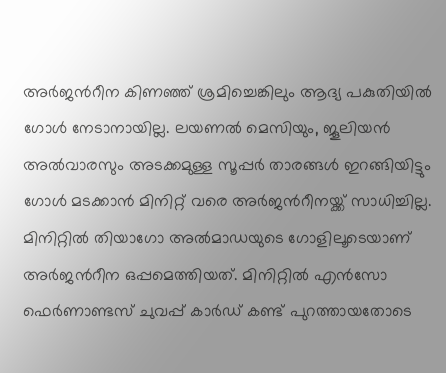അർജന്‍റീന കിണഞ്ഞ് ശ്രമിച്ചെങ്കിലും ആദ്യ പകുതിയിൽ ഗോൾ നേടാനായില്ല. ലയണൽ മെസിയും, ജൂലിയൻ അൽവാരസും അടക്കമുള്ള സൂപ്പർ താരങ്ങൾ ഇറങ്ങിയിട്ടും ഗോൾ മടക്കാൻ മിനിറ്റ് വരെ അർജന്‍റീനയ്ക്ക് സാധിച്ചില്ല. മിനിറ്റിൽ തിയാഗോ അൽമാഡയുടെ ഗോളിലൂടെയാണ് അർജന്‍റീന ഒപ്പമെത്തിയത്. മിനിറ്റിൽ എൻസോ ഫെർണാണ്ടസ് ചുവപ്പ് കാർഡ് കണ്ട് പുറത്തായതോടെ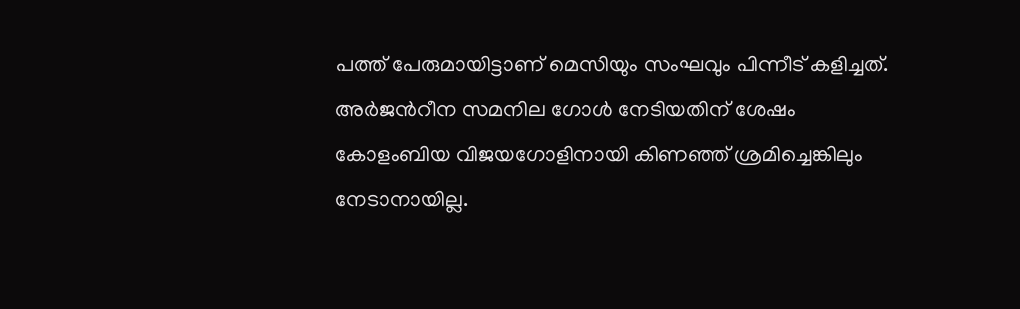പത്ത് പേരുമായിട്ടാണ് മെസിയും സംഘവും പിന്നീട് കളിച്ചത്. അർജന്‍റീന സമനില ഗോൾ നേടിയതിന് ശേഷം കോളംബിയ വിജയഗോളിനായി കിണഞ്ഞ് ശ്രമിച്ചെങ്കിലും നേടാനായില്ല.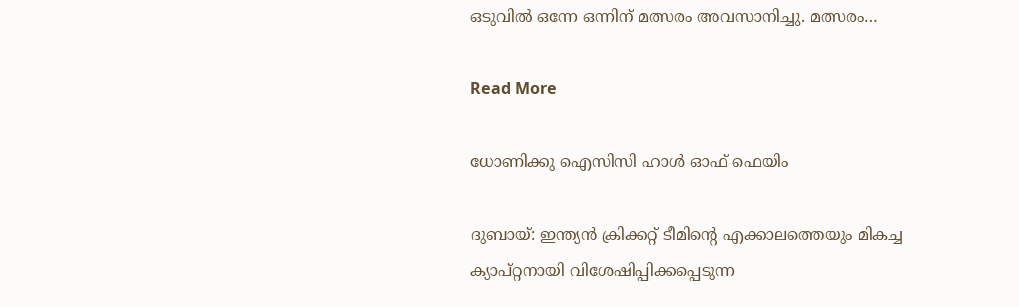ഒടുവിൽ ഒന്നേ ഒന്നിന് മത്സരം അവസാനിച്ചു. മത്സരം…

Read More

ധോണിക്കു ഐസിസി ഹാള്‍ ഓഫ് ഫെയിം

ദുബായ്: ഇന്ത്യന്‍ ക്രിക്കറ്റ് ടീമിന്‍റെ എക്കാലത്തെയും മികച്ച ക്യാപ്റ്റനായി വിശേഷിപ്പിക്കപ്പെടുന്ന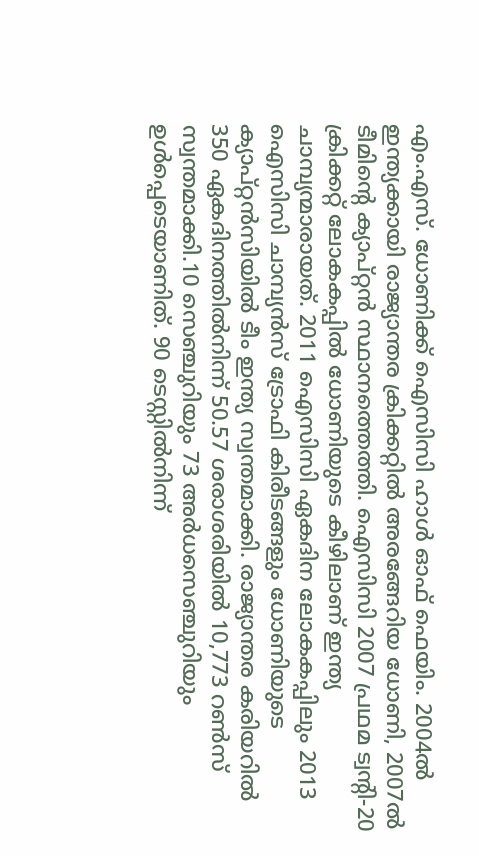എം.എസ്. ധോണിക്ക് ഐസിസി ഹാള്‍ ഓഫ് ഫെയിം. 2004ല്‍ ഇന്ത്യക്കായി രാജ്യാന്തര ക്രിക്കറ്റില്‍ അരങ്ങേറിയ ധോണി, 2007ല്‍ ടീമിന്‍റെ ക്യാപ്റ്റന്‍ സ്ഥാനത്തെത്തി. ഐസിസി 2007 പ്രഥമ ട്വന്‍റി-20 ക്രിക്കറ്റ് ലോകകപ്പില്‍ ധോണിയുടെ കീഴിലാണ് ഇന്ത്യ ചാമ്പ്യന്മാരായത്. 2011 ഐസിസി ഏകദിന ലോകകപ്പിലും 2013 ഐസിസി ചാമ്പ്യന്‍സ് ട്രോഫി കിരീടങ്ങളും ധോണിയുടെ ക്യാപ്റ്റന്‍സിയില്‍ ടീം ഇന്ത്യ സ്വന്തമാക്കി. രാജ്യാന്തര കരിയറില്‍ 350 ഏകദിനത്തില്‍നിന്ന് 50.57 ശരാശരിയില്‍ 10,773 റണ്‍സ് സ്വന്തമാക്കി.10 സെഞ്ചുറിയും 73 അര്‍ധസെഞ്ചുറിയും ഉള്‍പ്പെടെയാണിത്. 90 ടെസ്റ്റില്‍നിന്ന്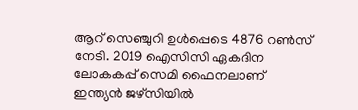ആറ് സെഞ്ചുറി ഉള്‍പ്പെടെ 4876 റണ്‍സ് നേടി. 2019 ഐസിസി ഏകദിന ലോകകപ്പ് സെമി ഫൈനലാണ് ഇന്ത്യന്‍ ജഴ്‌സിയില്‍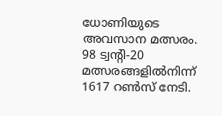ധോണിയുടെ അവസാന മത്സരം. 98 ട്വന്‍റി-20 മത്സരങ്ങളില്‍നിന്ന് 1617 റണ്‍സ് നേടി.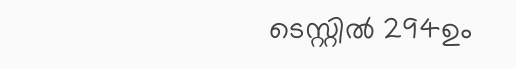ടെസ്റ്റില്‍ 294ഉം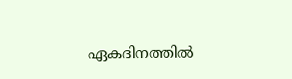ഏകദിനത്തില്‍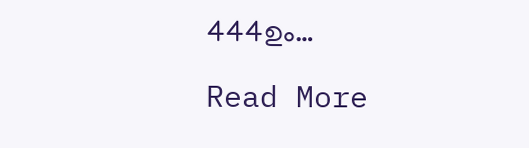444ഉം…

Read More